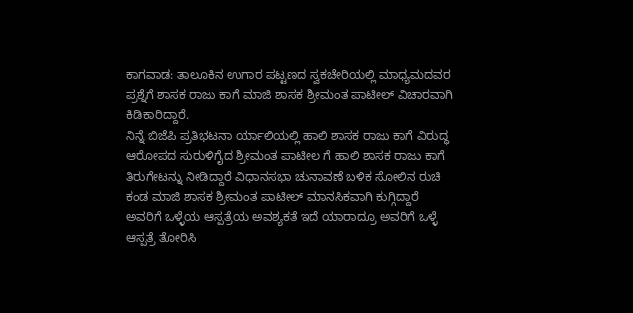ಕಾಗವಾಡ: ತಾಲೂಕಿನ ಉಗಾರ ಪಟ್ಟಣದ ಸ್ವಕಚೇರಿಯಲ್ಲಿ ಮಾಧ್ಯಮದವರ ಪ್ರಶ್ನೆಗೆ ಶಾಸಕ ರಾಜು ಕಾಗೆ ಮಾಜಿ ಶಾಸಕ ಶ್ರೀಮಂತ ಪಾಟೀಲ್ ವಿಚಾರವಾಗಿ ಕಿಡಿಕಾರಿದ್ದಾರೆ.
ನಿನ್ನೆ ಬಿಜೆಪಿ ಪ್ರತಿಭಟನಾ ರ್ಯಾಲಿಯಲ್ಲಿ ಹಾಲಿ ಶಾಸಕ ರಾಜು ಕಾಗೆ ವಿರುದ್ಧ ಆರೋಪದ ಸುರುಳಿಗೈದ ಶ್ರೀಮಂತ ಪಾಟೀಲ ಗೆ ಹಾಲಿ ಶಾಸಕ ರಾಜು ಕಾಗೆ ತಿರುಗೇಟನ್ನು ನೀಡಿದ್ದಾರೆ ವಿಧಾನಸಭಾ ಚುನಾವಣೆ ಬಳಿಕ ಸೋಲಿನ ರುಚಿ ಕಂಡ ಮಾಜಿ ಶಾಸಕ ಶ್ರೀಮಂತ ಪಾಟೀಲ್ ಮಾನಸಿಕವಾಗಿ ಕುಗ್ಗಿದ್ದಾರೆ ಅವರಿಗೆ ಒಳ್ಳೆಯ ಆಸ್ಪತ್ರೆಯ ಅವಶ್ಯಕತೆ ಇದೆ ಯಾರಾದ್ರೂ ಅವರಿಗೆ ಒಳ್ಳೆ ಆಸ್ಪತ್ರೆ ತೋರಿಸಿ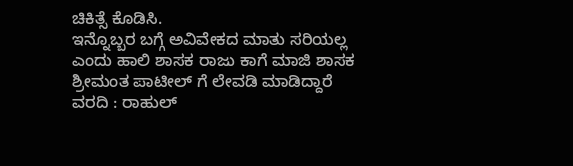ಚಿಕಿತ್ಸೆ ಕೊಡಿಸಿ.
ಇನ್ನೊಬ್ಬರ ಬಗ್ಗೆ ಅವಿವೇಕದ ಮಾತು ಸರಿಯಲ್ಲ ಎಂದು ಹಾಲಿ ಶಾಸಕ ರಾಜು ಕಾಗೆ ಮಾಜಿ ಶಾಸಕ ಶ್ರೀಮಂತ ಪಾಟೀಲ್ ಗೆ ಲೇವಡಿ ಮಾಡಿದ್ದಾರೆ
ವರದಿ : ರಾಹುಲ್